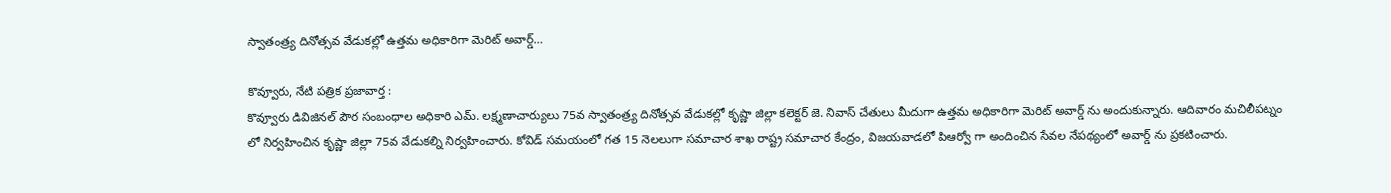స్వాతంత్ర్య దినోత్సవ వేడుకల్లో ఉత్తమ అధికారిగా మెరిట్ అవార్డ్…

కొవ్వూరు, నేటి పత్రిక ప్రజావార్త :
కొవ్వూరు డివిజినల్ పౌర సంబంధాల అధికారి ఎమ్. లక్ష్మణాచార్యులు 75వ స్వాతంత్ర్య దినోత్సవ వేడుకల్లో కృష్ణా జిల్లా కలెక్టర్ జె. నివాస్ చేతులు మీదుగా ఉత్తమ అధికారిగా మెరిట్ అవార్డ్ ను అందుకున్నారు. ఆదివారం మచిలీపట్నం లో నిర్వహించిన కృష్ణా జిల్లా 75వ వేడుకల్ని నిర్వహించారు. కోవిడ్ సమయంలో గత 15 నెలలుగా సమాచార శాఖ రాష్ట్ర సమాచార కేంద్రం, విజయవాడలో పిఆర్వో గా అందించిన సేవల నేపథ్యంలో అవార్డ్ ను ప్రకటించారు.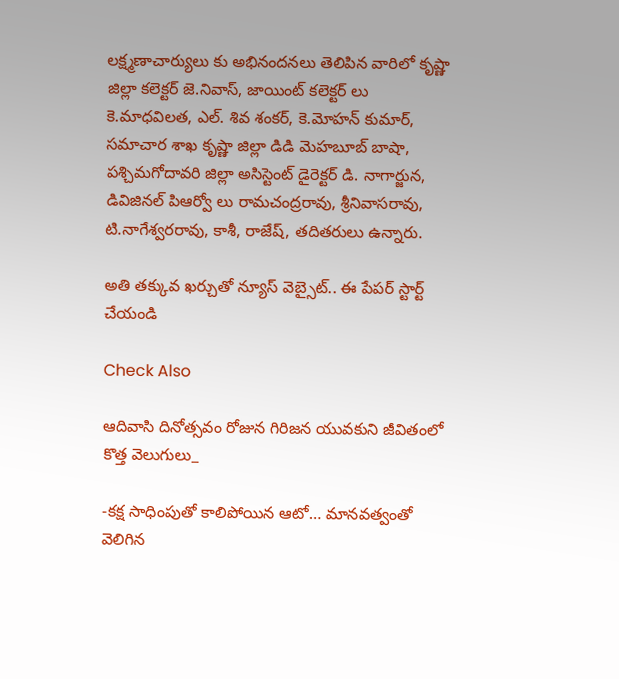లక్ష్మణాచార్యులు కు అభినందనలు తెలిపిన వారిలో కృష్ణా జిల్లా కలెక్టర్ జె.నివాస్, జాయింట్ కలెక్టర్ లు కె.మాధవిలత, ఎల్. శివ శంకర్, కె.మోహన్ కుమార్, సమాచార శాఖ కృష్ణా జిల్లా డిడి మెహబూబ్ బాషా, పశ్చిమగోదావరి జిల్లా అసిస్టెంట్ డైరెక్టర్ డి. నాగార్జున, డివిజినల్ పిఆర్వో లు రామచంద్రరావు, శ్రీనివాసరావు, టి.నాగేశ్వరరావు, కాశీ, రాజేష్, తదితరులు ఉన్నారు.

అతి తక్కువ ఖర్చుతో న్యూస్ వెబ్సైట్.. ఈ పేపర్ స్టార్ట్ చేయండి

Check Also

ఆదివాసి దినోత్సవం రోజున గిరిజన యువకుని జీవితంలో కొత్త వెలుగులు_

-కక్ష సాధింపుతో కాలిపోయిన ఆటో… మానవత్వంతో వెలిగిన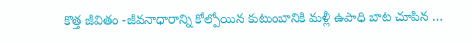కొత్త జీవితం -జీవనాధారాన్ని కోల్పోయిన కుటుంబానికి మళ్లీ ఉపాధి బాట చూపిన …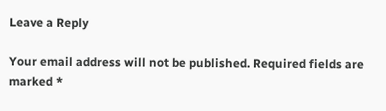Leave a Reply

Your email address will not be published. Required fields are marked *